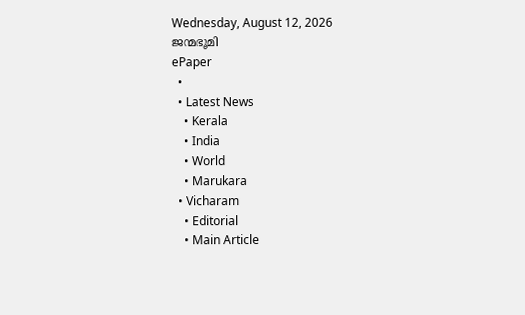Wednesday, August 12, 2026
ജന്മഭൂമി
ePaper
  •
  • Latest News
    • Kerala
    • India
    • World
    • Marukara
  • Vicharam
    • Editorial
    • Main Article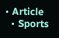• Article
  • Sports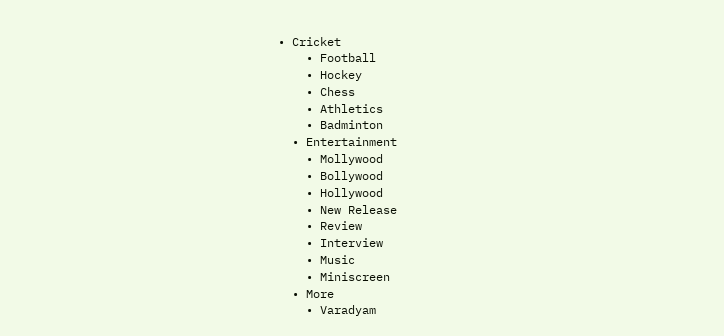• Cricket
    • Football
    • Hockey
    • Chess
    • Athletics
    • Badminton
  • Entertainment
    • Mollywood
    • Bollywood
    • Hollywood
    • New Release
    • Review
    • Interview
    • Music
    • Miniscreen
  • More
    • Varadyam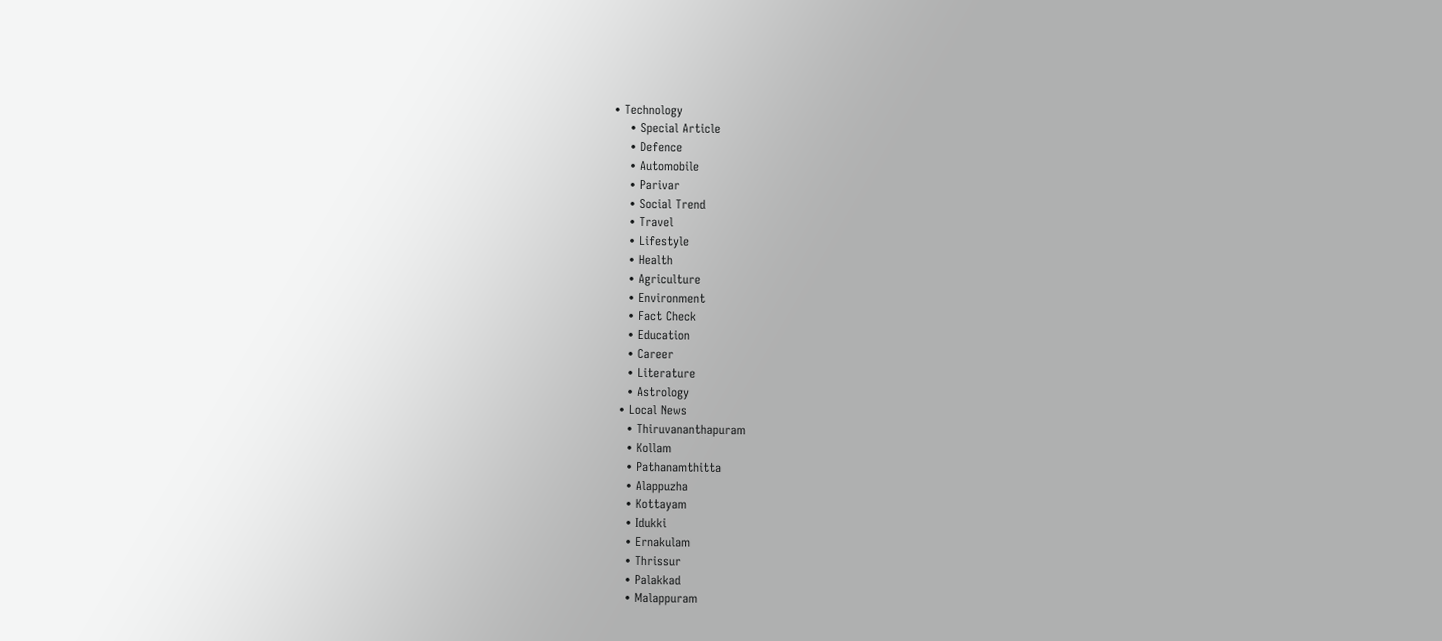• Technology
    • Special Article
    • Defence
    • Automobile
    • Parivar
    • Social Trend
    • Travel
    • Lifestyle
    • Health
    • Agriculture
    • Environment
    • Fact Check
    • Education
    • Career
    • Literature
    • Astrology
  • Local News
    • Thiruvananthapuram
    • Kollam
    • Pathanamthitta
    • Alappuzha
    • Kottayam
    • Idukki
    • Ernakulam
    • Thrissur
    • Palakkad
    • Malappuram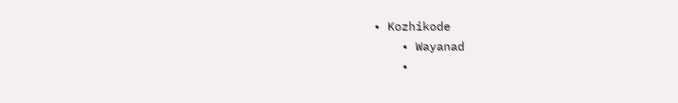• Kozhikode
    • Wayanad
    •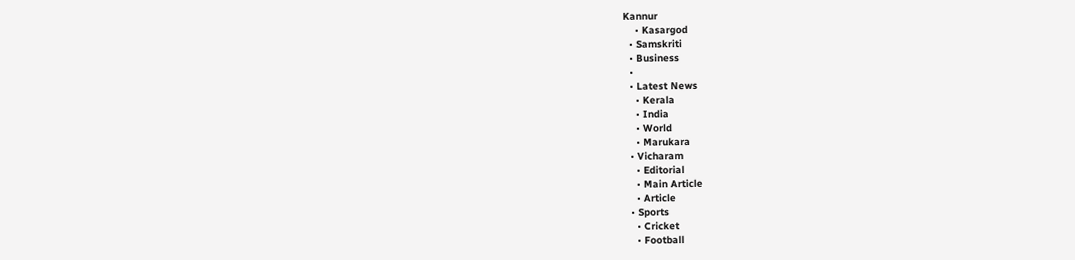Kannur
    • Kasargod
  • Samskriti
  • Business
  •
  • Latest News
    • Kerala
    • India
    • World
    • Marukara
  • Vicharam
    • Editorial
    • Main Article
    • Article
  • Sports
    • Cricket
    • Football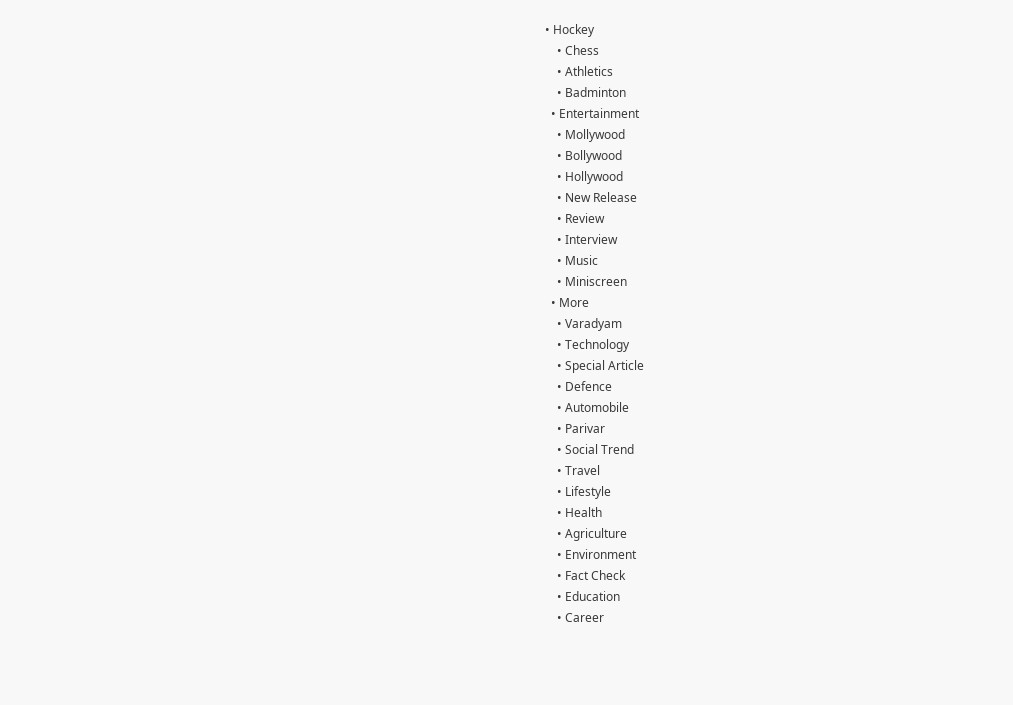• Hockey
    • Chess
    • Athletics
    • Badminton
  • Entertainment
    • Mollywood
    • Bollywood
    • Hollywood
    • New Release
    • Review
    • Interview
    • Music
    • Miniscreen
  • More
    • Varadyam
    • Technology
    • Special Article
    • Defence
    • Automobile
    • Parivar
    • Social Trend
    • Travel
    • Lifestyle
    • Health
    • Agriculture
    • Environment
    • Fact Check
    • Education
    • Career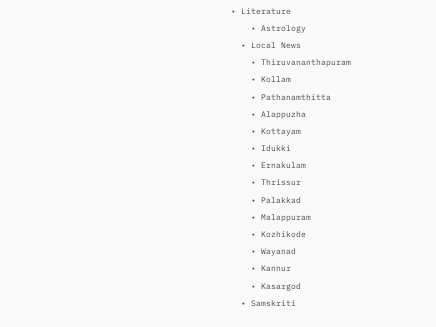• Literature
    • Astrology
  • Local News
    • Thiruvananthapuram
    • Kollam
    • Pathanamthitta
    • Alappuzha
    • Kottayam
    • Idukki
    • Ernakulam
    • Thrissur
    • Palakkad
    • Malappuram
    • Kozhikode
    • Wayanad
    • Kannur
    • Kasargod
  • Samskriti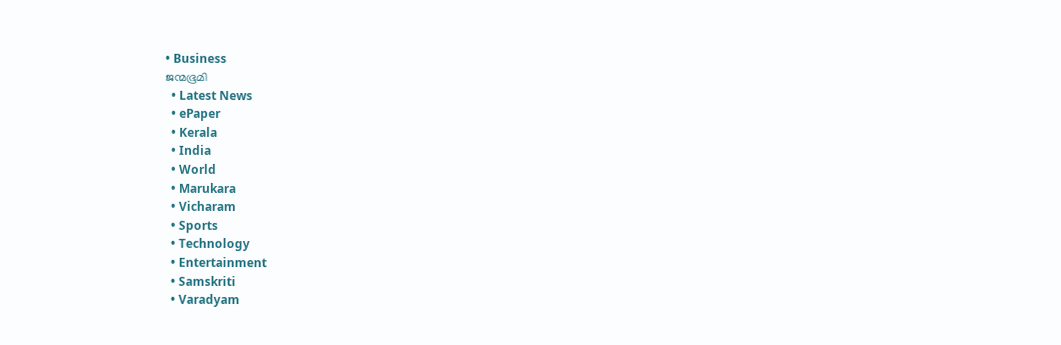• Business
ജന്മഭൂമി
  • Latest News
  • ePaper
  • Kerala
  • India
  • World
  • Marukara
  • Vicharam
  • Sports
  • Technology
  • Entertainment
  • Samskriti
  • Varadyam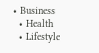• Business
  • Health
  • Lifestyle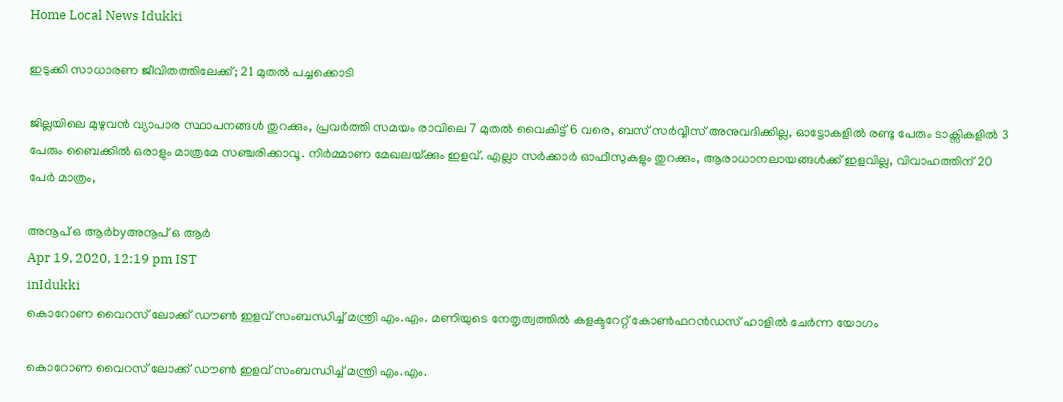Home Local News Idukki

ഇടുക്കി സാധാരണ ജീവിതത്തിലേക്ക്; 21 മുതല്‍ പച്ചക്കൊടി

ജില്ലയിലെ മുഴുവന്‍ വ്യാപാര സ്ഥാപനങ്ങള്‍ തുറക്കും, പ്രവര്‍ത്തി സമയം രാവിലെ 7 മുതല്‍ വൈകിട്ട് 6 വരെ, ബസ് സര്‍വ്വീസ് അനുവദിക്കില്ല, ഓട്ടോകളില്‍ രണ്ടു പേരും ടാക്സികളില്‍ 3 പേരും ബൈക്കില്‍ ഒരാളും മാത്രമേ സഞ്ചരിക്കാവൂ. നിര്‍മ്മാണ മേഖലയ്‌ക്കും ഇളവ്. എല്ലാ സര്‍ക്കാര്‍ ഓഫീസുകളും തുറക്കും, ആരാധാനലായങ്ങള്‍ക്ക് ഇളവില്ല, വിവാഹത്തിന് 20 പേര്‍ മാത്രം,

അനൂപ് ഒ ആര്‍byഅനൂപ് ഒ ആര്‍
Apr 19, 2020, 12:19 pm IST
inIdukki
കൊറോണ വൈറസ് ലോക്ക് ഡൗണ്‍ ഇളവ് സംബന്ധിച്ച് മന്ത്രി എം.എം. മണിയുടെ നേതൃത്വത്തില്‍ കളക്ടറേറ്റ് കോണ്‍ഫറന്‍ഡസ് ഹാളില്‍ ചേര്‍ന്ന യോഗം

കൊറോണ വൈറസ് ലോക്ക് ഡൗണ്‍ ഇളവ് സംബന്ധിച്ച് മന്ത്രി എം.എം.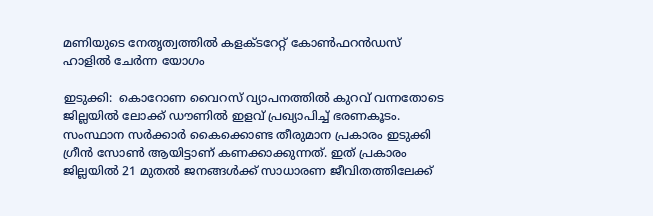മണിയുടെ നേതൃത്വത്തില്‍ കളക്ടറേറ്റ് കോണ്‍ഫറന്‍ഡസ് ഹാളില്‍ ചേര്‍ന്ന യോഗം

ഇടുക്കി:  കൊറോണ വൈറസ് വ്യാപനത്തില്‍ കുറവ് വന്നതോടെ ജില്ലയില്‍ ലോക്ക് ഡൗണില്‍ ഇളവ് പ്രഖ്യാപിച്ച് ഭരണകൂടം. സംസ്ഥാന സര്‍ക്കാര്‍ കൈക്കൊണ്ട തീരുമാന പ്രകാരം ഇടുക്കി ഗ്രീന്‍ സോണ്‍ ആയിട്ടാണ് കണക്കാക്കുന്നത്. ഇത് പ്രകാരം ജില്ലയില്‍ 21 മുതല്‍ ജനങ്ങള്‍ക്ക് സാധാരണ ജീവിതത്തിലേക്ക്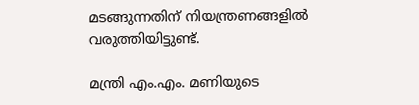മടങ്ങുന്നതിന് നിയന്ത്രണങ്ങളില്‍ വരുത്തിയിട്ടുണ്ട്.

മന്ത്രി എം.എം. മണിയുടെ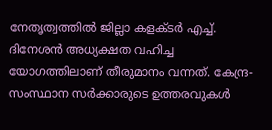നേതൃത്വത്തില്‍ ജില്ലാ കളക്ടര്‍ എച്ച്. ദിനേശന്‍ അധ്യക്ഷത വഹിച്ച യോഗത്തിലാണ് തീരുമാനം വന്നത്. കേന്ദ്ര-സംസ്ഥാന സര്‍ക്കാരുടെ ഉത്തരവുകള്‍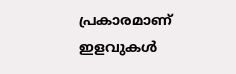പ്രകാരമാണ് ഇളവുകള്‍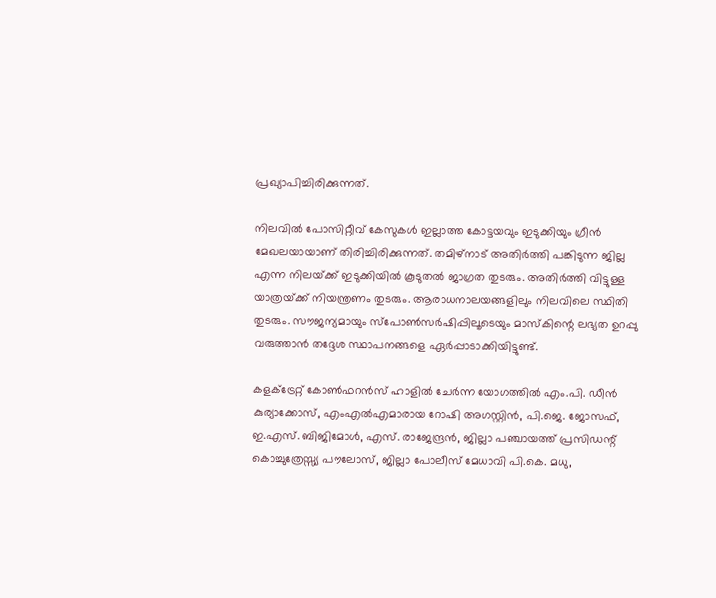പ്രഖ്യാപിച്ചിരിക്കുന്നത്.

നിലവില്‍ പോസിറ്റീവ് കേസുകള്‍ ഇല്ലാത്ത കോട്ടയവും ഇടുക്കിയും ഗ്രീന്‍ മേഖലയായാണ് തിരിച്ചിരിക്കുന്നത്. തമിഴ്‌നാട് അതിര്‍ത്തി പങ്കിടുന്ന ജില്ല എന്ന നിലയ്‌ക്ക് ഇടുക്കിയില്‍ കൂടുതല്‍ ജാഗ്രത തുടരും. അതിര്‍ത്തി വിട്ടുള്ള യാത്രയ്‌ക്ക് നിയന്ത്രണം തുടരും. ആരാധനാലയങ്ങളിലും നിലവിലെ സ്ഥിതി തുടരും. സൗജന്യമായും സ്പോണ്‍സര്‍ഷിപ്പിലൂടെയും മാസ്‌കിന്റെ ലഭ്യത ഉറപ്പു വരുത്താന്‍ തദ്ദേശ സ്ഥാപനങ്ങളെ ഏര്‍പ്പാടാക്കിയിട്ടുണ്ട്.

കളക്ട്രേറ്റ് കോണ്‍ഫറന്‍സ് ഹാളില്‍ ചേര്‍ന്ന യോഗത്തില്‍ എം.പി. ഡീന്‍ കുര്യാക്കോസ്, എംഎല്‍എമാരായ റോഷി അഗസ്റ്റിന്‍, പി.ജെ. ജോസഫ്, ഇ.എസ്. ബിജിമോള്‍, എസ്. രാജേന്ദ്രന്‍, ജില്ലാ പഞ്ചായത്ത് പ്രസിഡന്റ് കൊച്ചുത്രേസ്സ്യ പൗലോസ്, ജില്ലാ പോലീസ് മേധാവി പി.കെ. മധു,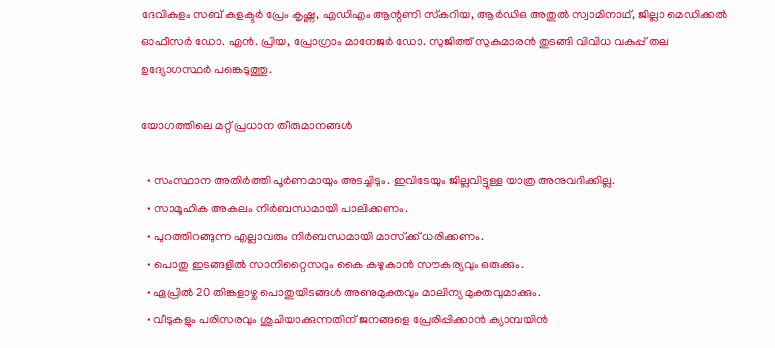ദേവികുളം സബ് കളക്ടര്‍ പ്രേം കൃഷ്ണ, എഡിഎം ആന്റണി സ്‌കറിയ, ആര്‍ഡിഒ അതുല്‍ സ്വാമിനാഥ്, ജില്ലാ മെഡിക്കല്‍ ഓഫീസര്‍ ഡോ. എന്‍. പ്രിയ, പ്രോഗ്രാം മാനേജര്‍ ഡോ. സുജിത്ത് സുകുമാരന്‍ തുടങ്ങി വിവിധ വകുപ്പ് തല ഉദ്യോഗസ്ഥര്‍ പങ്കെടുത്തു.

യോഗത്തിലെ മറ്റ് പ്രധാന തീരുമാനങ്ങള്‍

  • സംസ്ഥാന അതിര്‍ത്തി പൂര്‍ണമായും അടച്ചിടും. ഇവിടേയും ജില്ലവിട്ടുള്ള യാത്ര അനുവദിക്കില്ല.
  • സാമൂഹിക അകലം നിര്‍ബന്ധമായി പാലിക്കണം.
  • പുറത്തിറങ്ങുന്ന എല്ലാവരും നിര്‍ബന്ധമായി മാസ്‌ക്ക് ധരിക്കണം.
  • പൊതു ഇടങ്ങളില്‍ സാനിറ്റൈസറും കൈ കഴുകാന്‍ സൗകര്യവും ഒരുക്കും.
  • ഏപ്രില്‍ 20 തിങ്കളാഴ്ച പൊതുയിടങ്ങള്‍ അണുമുക്തവും മാലിന്യ മുക്തവുമാക്കും.
  • വീടുകളും പരിസരവും ശുചിയാക്കുന്നതിന് ജനങ്ങളെ പ്രേരിപ്പിക്കാന്‍ ക്യാമ്പയിന്‍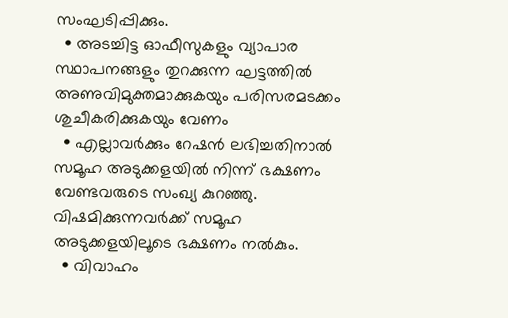സംഘടിപ്പിക്കും.
  • അടച്ചിട്ട ഓഫീസുകളും വ്യാപാര സ്ഥാപനങ്ങളും തുറക്കുന്ന ഘട്ടത്തില്‍ അണുവിമുക്തമാക്കുകയും പരിസരമടക്കം ശുചീകരിക്കുകയും വേണം
  • എല്ലാവര്‍ക്കും റേഷന്‍ ലഭിച്ചതിനാല്‍ സമൂഹ അടുക്കളയില്‍ നിന്ന് ഭക്ഷണം വേണ്ടവരുടെ സംഖ്യ കുറഞ്ഞു. വിഷമിക്കുന്നവര്‍ക്ക് സമൂഹ അടുക്കളയിലൂടെ ഭക്ഷണം നല്‍കും.
  • വിവാഹം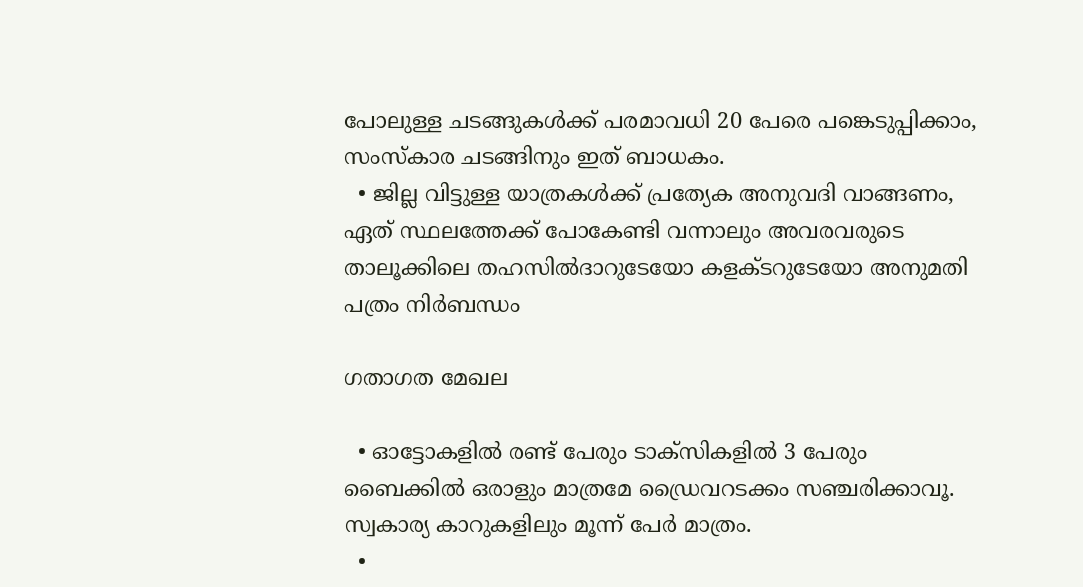പോലുള്ള ചടങ്ങുകള്‍ക്ക് പരമാവധി 20 പേരെ പങ്കെടുപ്പിക്കാം, സംസ്‌കാര ചടങ്ങിനും ഇത് ബാധകം.
  • ജില്ല വിട്ടുള്ള യാത്രകള്‍ക്ക് പ്രത്യേക അനുവദി വാങ്ങണം, ഏത് സ്ഥലത്തേക്ക് പോകേണ്ടി വന്നാലും അവരവരുടെ താലൂക്കിലെ തഹസില്‍ദാറുടേയോ കളക്ടറുടേയോ അനുമതി പത്രം നിര്‍ബന്ധം

ഗതാഗത മേഖല

  • ഓട്ടോകളില്‍ രണ്ട് പേരും ടാക്സികളില്‍ 3 പേരും ബൈക്കില്‍ ഒരാളും മാത്രമേ ഡ്രൈവറടക്കം സഞ്ചരിക്കാവൂ. സ്വകാര്യ കാറുകളിലും മൂന്ന് പേര്‍ മാത്രം.
  •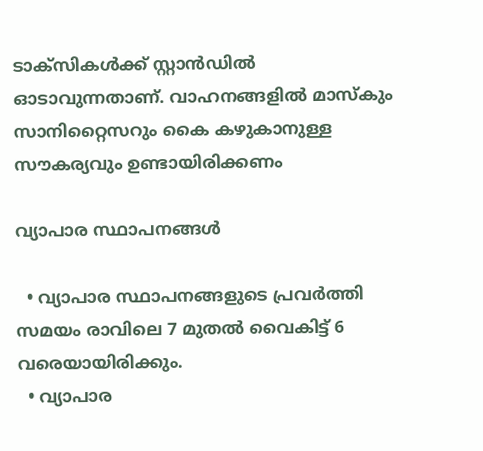ടാക്സികള്‍ക്ക് സ്റ്റാന്‍ഡില്‍ ഓടാവുന്നതാണ്. വാഹനങ്ങളില്‍ മാസ്‌കും സാനിറ്റൈസറും കൈ കഴുകാനുള്ള സൗകര്യവും ഉണ്ടായിരിക്കണം

വ്യാപാര സ്ഥാപനങ്ങള്‍

  • വ്യാപാര സ്ഥാപനങ്ങളുടെ പ്രവര്‍ത്തി സമയം രാവിലെ 7 മുതല്‍ വൈകിട്ട് 6 വരെയായിരിക്കും.
  • വ്യാപാര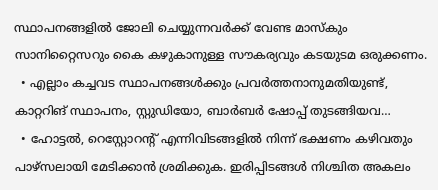സ്ഥാപനങ്ങളില്‍ ജോലി ചെയ്യുന്നവര്‍ക്ക് വേണ്ട മാസ്‌കും സാനിറ്റൈസറും കൈ കഴുകാനുള്ള സൗകര്യവും കടയുടമ ഒരുക്കണം.
  • എല്ലാം കച്ചവട സ്ഥാപനങ്ങള്‍ക്കും പ്രവര്‍ത്തനാനുമതിയുണ്ട്, കാറ്ററിങ് സ്ഥാപനം, സ്റ്റുഡിയോ, ബാര്‍ബര്‍ ഷോപ്പ് തുടങ്ങിയവ…
  • ഹോട്ടല്‍, റെസ്റ്റോറന്റ് എന്നിവിടങ്ങളില്‍ നിന്ന് ഭക്ഷണം കഴിവതും പാഴ്സലായി മേടിക്കാന്‍ ശ്രമിക്കുക. ഇരിപ്പിടങ്ങള്‍ നിശ്ചിത അകലം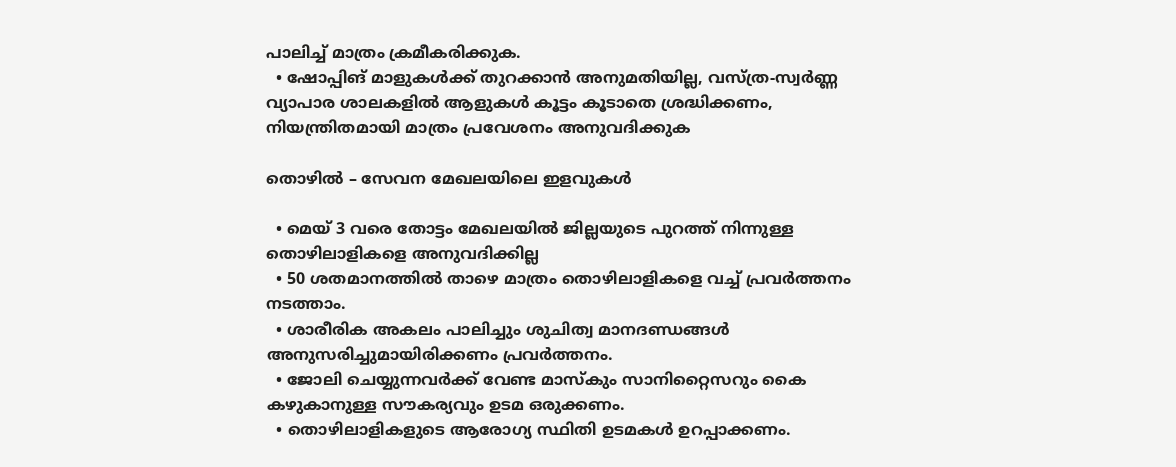പാലിച്ച് മാത്രം ക്രമീകരിക്കുക.
  • ഷോപ്പിങ് മാളുകള്‍ക്ക് തുറക്കാന്‍ അനുമതിയില്ല, വസ്ത്ര-സ്വര്‍ണ്ണ വ്യാപാര ശാലകളില്‍ ആളുകള്‍ കൂട്ടം കൂടാതെ ശ്രദ്ധിക്കണം, നിയന്ത്രിതമായി മാത്രം പ്രവേശനം അനുവദിക്കുക

തൊഴില്‍ – സേവന മേഖലയിലെ ഇളവുകള്‍

  • മെയ് 3 വരെ തോട്ടം മേഖലയില്‍ ജില്ലയുടെ പുറത്ത് നിന്നുള്ള തൊഴിലാളികളെ അനുവദിക്കില്ല
  • 50 ശതമാനത്തില്‍ താഴെ മാത്രം തൊഴിലാളികളെ വച്ച് പ്രവര്‍ത്തനം നടത്താം.
  • ശാരീരിക അകലം പാലിച്ചും ശുചിത്വ മാനദണ്ഡങ്ങള്‍ അനുസരിച്ചുമായിരിക്കണം പ്രവര്‍ത്തനം.
  • ജോലി ചെയ്യുന്നവര്‍ക്ക് വേണ്ട മാസ്‌കും സാനിറ്റൈസറും കൈ കഴുകാനുള്ള സൗകര്യവും ഉടമ ഒരുക്കണം.
  • തൊഴിലാളികളുടെ ആരോഗ്യ സ്ഥിതി ഉടമകള്‍ ഉറപ്പാക്കണം.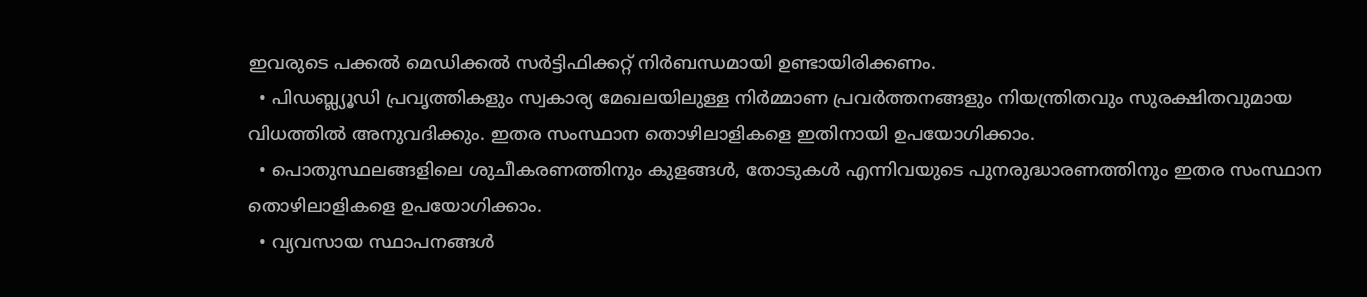ഇവരുടെ പക്കല്‍ മെഡിക്കല്‍ സര്‍ട്ടിഫിക്കറ്റ് നിര്‍ബന്ധമായി ഉണ്ടായിരിക്കണം.
  • പിഡബ്ല്യൂഡി പ്രവൃത്തികളും സ്വകാര്യ മേഖലയിലുള്ള നിര്‍മ്മാണ പ്രവര്‍ത്തനങ്ങളും നിയന്ത്രിതവും സുരക്ഷിതവുമായ വിധത്തില്‍ അനുവദിക്കും. ഇതര സംസ്ഥാന തൊഴിലാളികളെ ഇതിനായി ഉപയോഗിക്കാം.
  • പൊതുസ്ഥലങ്ങളിലെ ശുചീകരണത്തിനും കുളങ്ങള്‍, തോടുകള്‍ എന്നിവയുടെ പുനരുദ്ധാരണത്തിനും ഇതര സംസ്ഥാന തൊഴിലാളികളെ ഉപയോഗിക്കാം.
  • വ്യവസായ സ്ഥാപനങ്ങള്‍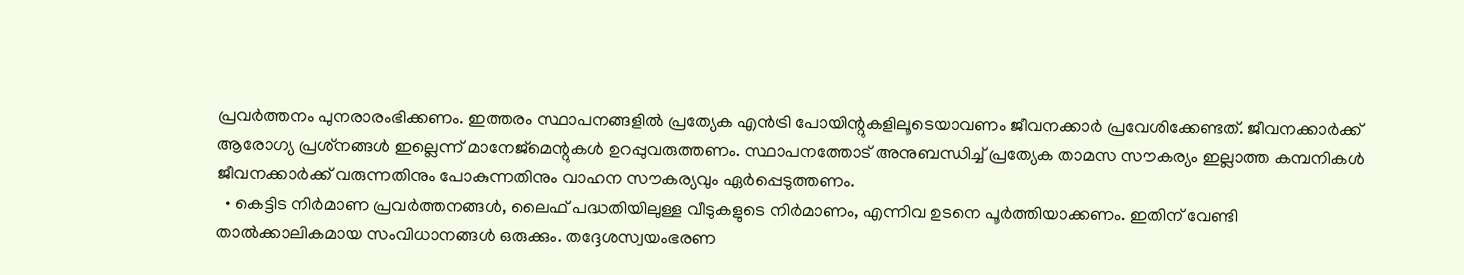പ്രവര്‍ത്തനം പുനരാരംഭിക്കണം. ഇത്തരം സ്ഥാപനങ്ങളില്‍ പ്രത്യേക എന്‍ട്രി പോയിന്റുകളിലൂടെയാവണം ജീവനക്കാര്‍ പ്രവേശിക്കേണ്ടത്. ജീവനക്കാര്‍ക്ക് ആരോഗ്യ പ്രശ്‌നങ്ങള്‍ ഇല്ലെന്ന് മാനേജ്‌മെന്റുകള്‍ ഉറപ്പുവരുത്തണം. സ്ഥാപനത്തോട് അനുബന്ധിച്ച് പ്രത്യേക താമസ സൗകര്യം ഇല്ലാത്ത കമ്പനികള്‍ ജീവനക്കാര്‍ക്ക് വരുന്നതിനും പോകുന്നതിനും വാഹന സൗകര്യവും ഏര്‍പ്പെടുത്തണം.
  • കെട്ടിട നിര്‍മാണ പ്രവര്‍ത്തനങ്ങള്‍, ലൈഫ് പദ്ധതിയിലുള്ള വീടുകളുടെ നിര്‍മാണം, എന്നിവ ഉടനെ പൂര്‍ത്തിയാക്കണം. ഇതിന് വേണ്ടി താല്‍ക്കാലികമായ സംവിധാനങ്ങള്‍ ഒരുക്കും. തദ്ദേശസ്വയംഭരണ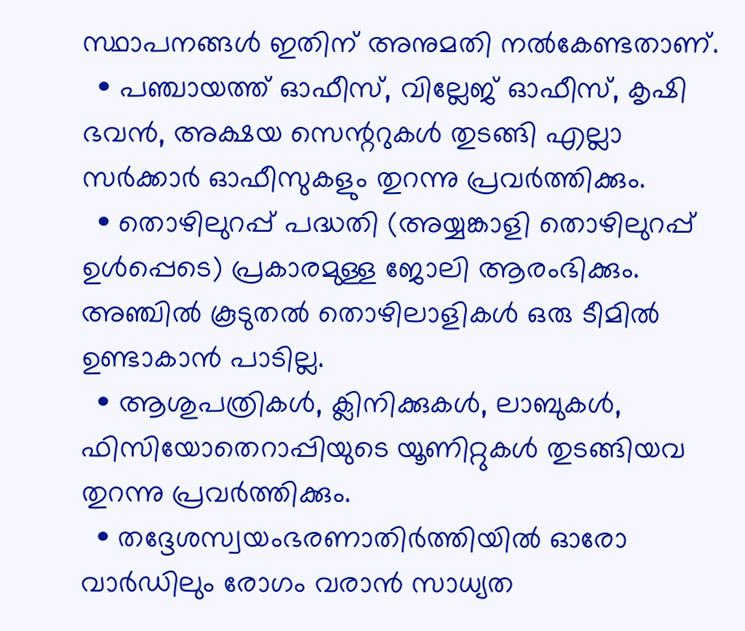സ്ഥാപനങ്ങള്‍ ഇതിന് അനുമതി നല്‍കേണ്ടതാണ്.
  • പഞ്ചായത്ത് ഓഫീസ്, വില്ലേജ് ഓഫീസ്, കൃഷി ഭവന്‍, അക്ഷയ സെന്ററുകള്‍ തുടങ്ങി എല്ലാ സര്‍ക്കാര്‍ ഓഫീസുകളും തുറന്നു പ്രവര്‍ത്തിക്കും.
  • തൊഴിലുറപ്പ് പദ്ധതി (അയ്യങ്കാളി തൊഴിലുറപ്പ് ഉള്‍പ്പെടെ) പ്രകാരമുള്ള ജോലി ആരംഭിക്കും. അഞ്ചില്‍ കൂടുതല്‍ തൊഴിലാളികള്‍ ഒരു ടീമില്‍ ഉണ്ടാകാന്‍ പാടില്ല.
  • ആശുപത്രികള്‍, ക്ലിനിക്കുകള്‍, ലാബുകള്‍, ഫിസിയോതെറാപ്പിയുടെ യൂണിറ്റുകള്‍ തുടങ്ങിയവ തുറന്നു പ്രവര്‍ത്തിക്കും.
  • തദ്ദേശസ്വയംഭരണാതിര്‍ത്തിയില്‍ ഓരോ വാര്‍ഡിലും രോഗം വരാന്‍ സാധ്യത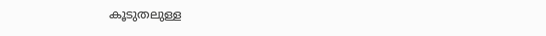കൂടുതലുള്ള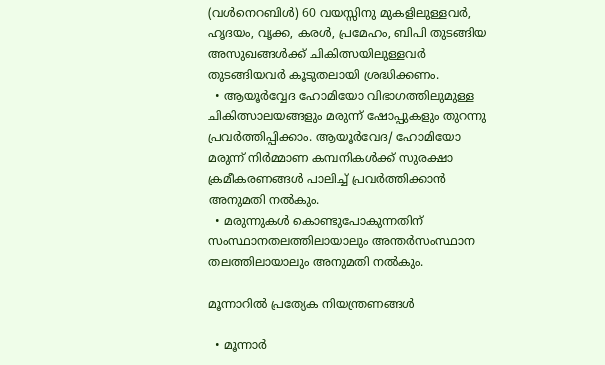(വള്‍നെറബിള്‍) 60 വയസ്സിനു മുകളിലുള്ളവര്‍, ഹൃദയം, വൃക്ക, കരള്‍, പ്രമേഹം, ബിപി തുടങ്ങിയ അസുഖങ്ങള്‍ക്ക് ചികിത്സയിലുള്ളവര്‍ തുടങ്ങിയവര്‍ കൂടുതലായി ശ്രദ്ധിക്കണം.
  • ആയൂര്‍വ്വേദ ഹോമിയോ വിഭാഗത്തിലുമുള്ള ചികിത്സാലയങ്ങളും മരുന്ന് ഷോപ്പുകളും തുറന്നു പ്രവര്‍ത്തിപ്പിക്കാം. ആയൂര്‍വേദ/ ഹോമിയോ മരുന്ന് നിര്‍മ്മാണ കമ്പനികള്‍ക്ക് സുരക്ഷാ ക്രമീകരണങ്ങള്‍ പാലിച്ച് പ്രവര്‍ത്തിക്കാന്‍ അനുമതി നല്‍കും.
  • മരുന്നുകള്‍ കൊണ്ടുപോകുന്നതിന് സംസ്ഥാനതലത്തിലായാലും അന്തര്‍സംസ്ഥാന തലത്തിലായാലും അനുമതി നല്‍കും.

മൂന്നാറില്‍ പ്രത്യേക നിയന്ത്രണങ്ങള്‍

  • മൂന്നാര്‍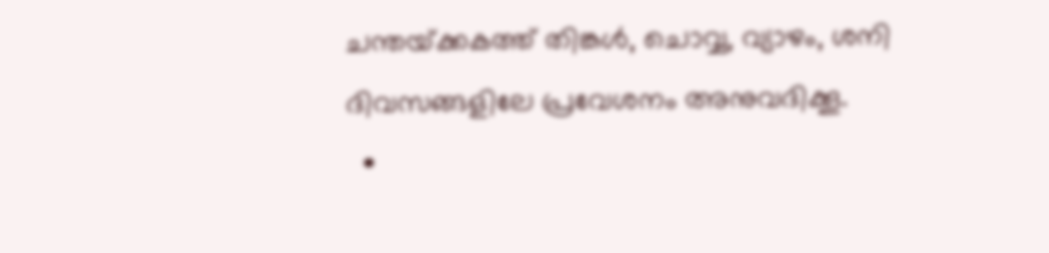ചന്തയ്‌ക്കകത്ത് തിങ്കള്‍, ചൊവ്വ, വ്യാഴം, ശനി ദിവസങ്ങളിലേ പ്രവേശനം അനുവദിക്കൂ.
  •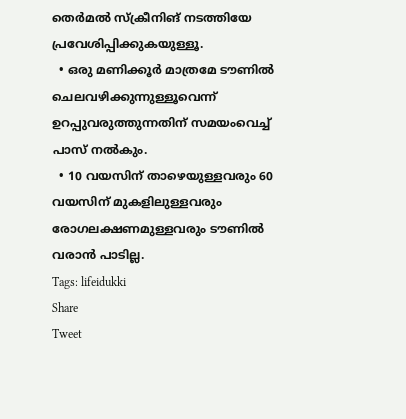തെര്‍മല്‍ സ്‌ക്രീനിങ് നടത്തിയേ പ്രവേശിപ്പിക്കുകയുള്ളൂ.
  • ഒരു മണിക്കൂര്‍ മാത്രമേ ടൗണില്‍ ചെലവഴിക്കുന്നുള്ളൂവെന്ന് ഉറപ്പുവരുത്തുന്നതിന് സമയംവെച്ച് പാസ് നല്‍കും.
  • 10 വയസിന് താഴെയുള്ളവരും 60 വയസിന് മുകളിലുള്ളവരും രോഗലക്ഷണമുള്ളവരും ടൗണില്‍ വരാന്‍ പാടില്ല.
Tags: lifeidukki
Share
Tweet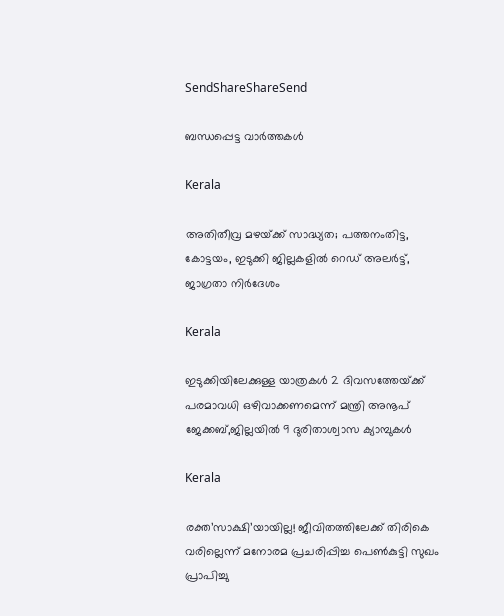SendShareShareSend

ബന്ധപ്പെട്ട വാര്‍ത്തകള്‍

Kerala

അതിതീവ്ര മഴയ്‌ക്ക് സാദ്ധ്യത; പത്തനംതിട്ട, കോട്ടയം, ഇടുക്കി ജില്ലകളിൽ റെഡ് അലർട്ട്, ജാഗ്രതാ നിർദേശം

Kerala

ഇടുക്കിയിലേക്കുള്ള യാത്രകള്‍ 2 ദിവസത്തേയ്‌ക്ക് പരമാവധി ഒഴിവാക്കണമെന്ന് മന്ത്രി അനൂപ് ജേക്കബ്,ജില്ലയില്‍ 9 ദുരിതാശ്വാസ ക്യാമ്പുകള്‍

Kerala

രക്ത’സാക്ഷി’യായില്ല! ജീവിതത്തിലേക്ക് തിരികെ വരില്ലെന്ന് മനോരമ പ്രചരിപ്പിച്ച പെണ്‍കുട്ടി സുഖം പ്രാപിച്ചു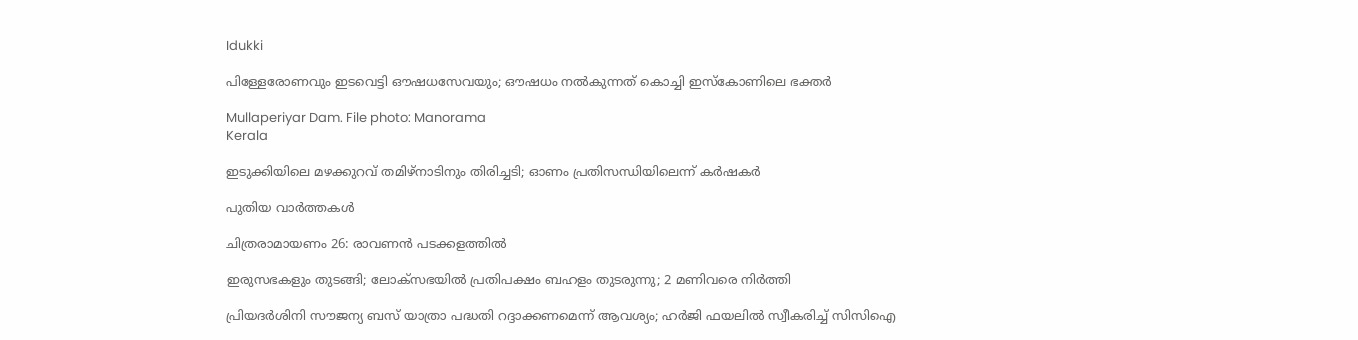Idukki

പിള്ളേരോണവും ഇടവെട്ടി ഔഷധസേവയും; ഔഷധം നൽകുന്നത് കൊച്ചി ഇസ്‌കോണിലെ ഭക്തർ

Mullaperiyar Dam. File photo: Manorama
Kerala

ഇടുക്കിയിലെ മഴക്കുറവ് തമിഴ്‌നാടിനും തിരിച്ചടി; ഓണം പ്രതിസന്ധിയിലെന്ന് കർഷകർ

പുതിയ വാര്‍ത്തകള്‍

ചിത്രരാമായണം 26: രാവണന്‍ പടക്കളത്തില്‍

ഇരുസഭകളും തുടങ്ങി; ലോക്‌സഭയിൽ പ്രതിപക്ഷം ബഹളം തുടരുന്നു; 2 മണിവരെ നിർത്തി

പ്രിയദർശിനി സൗജന്യ ബസ് യാത്രാ പദ്ധതി റദ്ദാക്കണമെന്ന് ആവശ്യം; ഹർജി ഫയലിൽ സ്വീകരിച്ച് സിസിഐ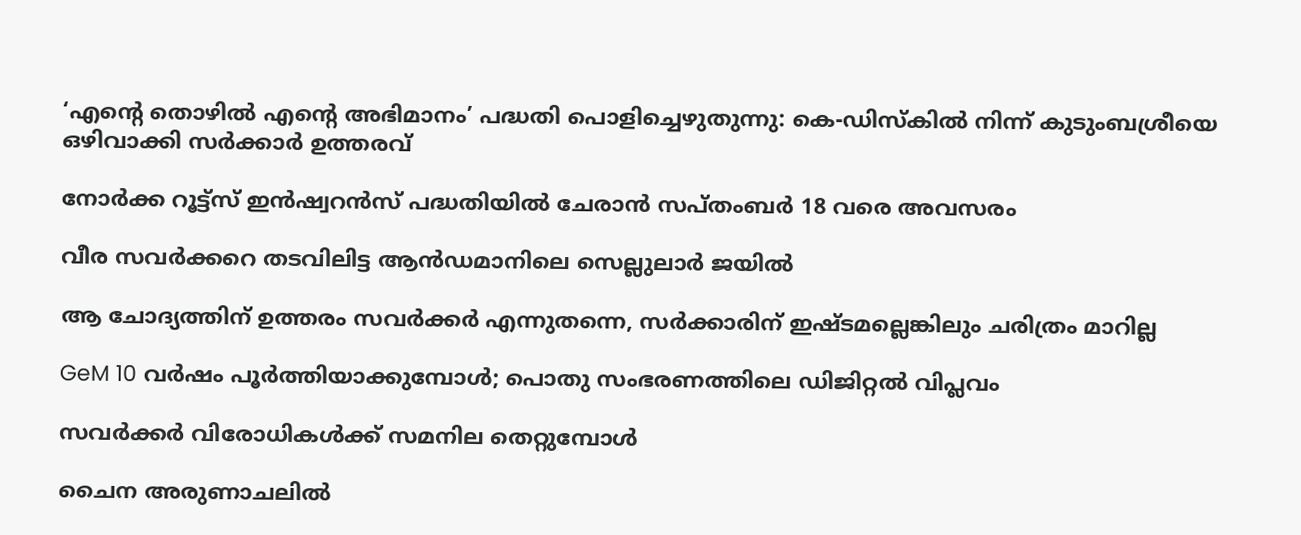‘എന്റെ തൊഴിൽ എന്റെ അഭിമാനം’ പദ്ധതി പൊളിച്ചെഴുതുന്നു: കെ-ഡിസ്കിൽ നിന്ന് കുടുംബശ്രീയെ ഒഴിവാക്കി സർക്കാർ ഉത്തരവ്

നോര്‍ക്ക റൂട്ട്‌സ് ഇന്‍ഷ്വറന്‍സ് പദ്ധതിയില്‍ ചേരാന്‍ സപ്തംബര്‍ 18 വരെ അവസരം

വീര സവര്‍ക്കറെ തടവിലിട്ട ആന്‍ഡമാനിലെ സെല്ലുലാര്‍ ജയില്‍

ആ ചോദ്യത്തിന് ഉത്തരം സവര്‍ക്കര്‍ എന്നുതന്നെ, സര്‍ക്കാരിന് ഇഷ്ടമല്ലെങ്കിലും ചരിത്രം മാറില്ല

GeM 10 വര്‍ഷം പൂര്‍ത്തിയാക്കുമ്പോള്‍; പൊതു സംഭരണത്തിലെ ഡിജിറ്റല്‍ വിപ്ലവം

സവര്‍ക്കര്‍ വിരോധികള്‍ക്ക് സമനില തെറ്റുമ്പോള്‍

ചൈന അരുണാചലിൽ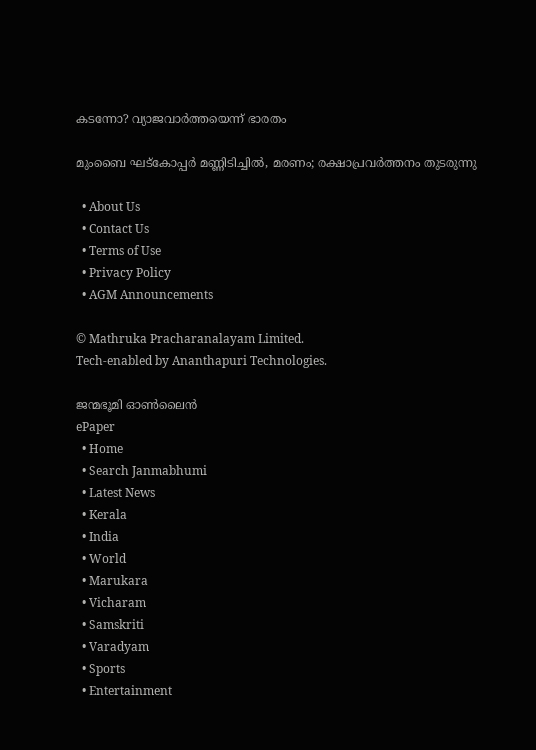കടന്നോ? വ്യാജവാർത്തയെന്ന് ഭാരതം

മുംബൈ ഘട്‌കോപ്പർ മണ്ണിടിച്ചിൽ, മരണം; രക്ഷാപ്രവർത്തനം തുടരുന്നു

  • About Us
  • Contact Us
  • Terms of Use
  • Privacy Policy
  • AGM Announcements

© Mathruka Pracharanalayam Limited.
Tech-enabled by Ananthapuri Technologies.

ജന്മഭൂമി ഓണ്‍ലൈന്‍
ePaper
  • Home
  • Search Janmabhumi
  • Latest News
  • Kerala
  • India
  • World
  • Marukara
  • Vicharam
  • Samskriti
  • Varadyam
  • Sports
  • Entertainment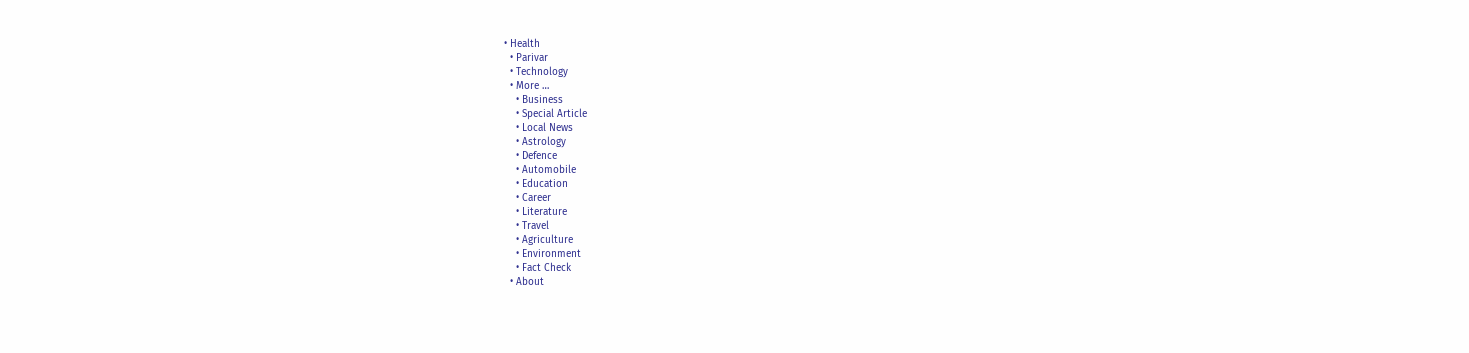• Health
  • Parivar
  • Technology
  • More …
    • Business
    • Special Article
    • Local News
    • Astrology
    • Defence
    • Automobile
    • Education
    • Career
    • Literature
    • Travel
    • Agriculture
    • Environment
    • Fact Check
  • About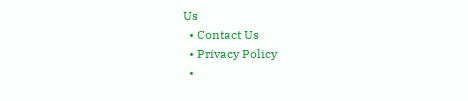Us
  • Contact Us
  • Privacy Policy
  •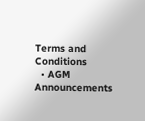Terms and Conditions
  • AGM Announcements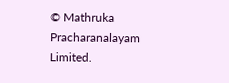© Mathruka Pracharanalayam Limited.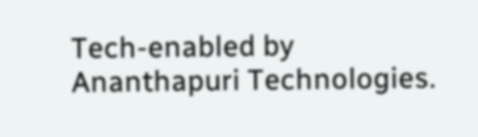Tech-enabled by Ananthapuri Technologies.